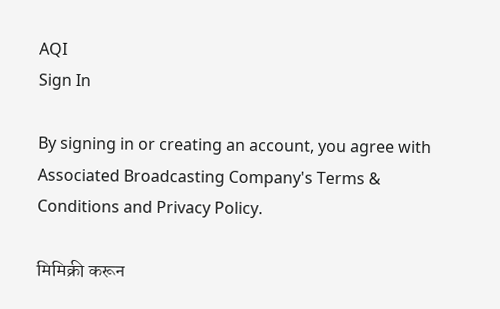AQI
Sign In

By signing in or creating an account, you agree with Associated Broadcasting Company's Terms & Conditions and Privacy Policy.

मिमिक्री करून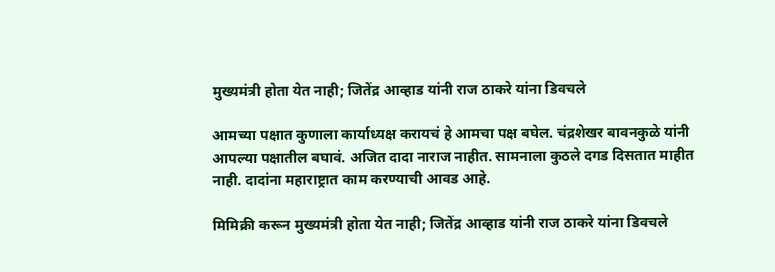मुख्यमंत्री होता येत नाही; जितेंद्र आव्हाड यांनी राज ठाकरे यांना डिवचले

आमच्या पक्षात कुणाला कार्याध्यक्ष करायचं हे आमचा पक्ष बघेल. चंद्रशेखर बावनकुळे यांनी आपल्या पक्षातील बघावं. अजित दादा नाराज नाहीत. सामनाला कुठले दगड दिसतात माहीत नाही. दादांना महाराष्ट्रात काम करण्याची आवड आहे.

मिमिक्री करून मुख्यमंत्री होता येत नाही; जितेंद्र आव्हाड यांनी राज ठाकरे यांना डिवचले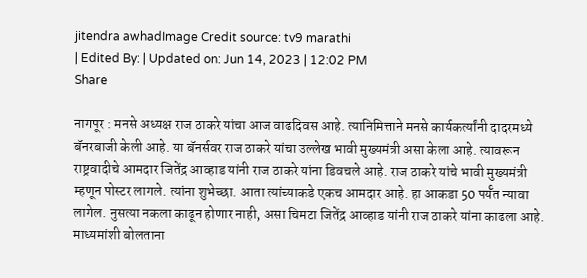jitendra awhadImage Credit source: tv9 marathi
| Edited By: | Updated on: Jun 14, 2023 | 12:02 PM
Share

नागपूर : मनसे अध्यक्ष राज ठाकरे यांचा आज वाढदिवस आहे. त्यानिमित्ताने मनसे कार्यकर्त्यांनी दादरमध्ये बॅनरबाजी केली आहे. या बॅनर्सवर राज ठाकरे यांचा उल्लेख भावी मुख्यमंत्री असा केला आहे. त्यावरून राष्ट्रवादीचे आमदार जितेंद्र आव्हाड यांनी राज ठाकरे यांना डिवचले आहे. राज ठाकरे यांचे भावी मुख्यमंत्री म्हणून पोस्टर लागले. त्यांना शुभेच्छा. आता त्यांच्याकडे एकच आमदार आहे. हा आकडा 50 पर्यॅत न्यावा लागेल. नुसत्या नकला काढून होणार नाही, असा चिमटा जितेंद्र आव्हाड यांनी राज ठाकरे यांना काढला आहे. माध्यमांशी बोलताना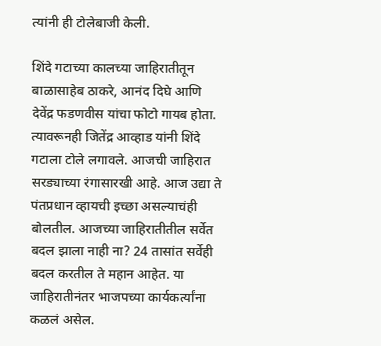त्यांनी ही टोलेबाजी केली.

शिंदे गटाच्या कालच्या जाहिरातीतून बाळासाहेब ठाकरे, आनंद दिघे आणि देवेंद्र फडणवीस यांचा फोटो गायब होता. त्यावरूनही जितेंद्र आव्हाड यांनी शिंदे गटाला टोले लगावले. आजची जाहिरात सरड्याच्या रंगासारखी आहे. आज उद्या ते पंतप्रधान व्हायची इच्छा असल्याचंही बोलतील. आजच्या जाहिरातीतील सर्वेत बदल झाला नाही ना? 24 तासांत सर्वेही बदल करतील ते महान आहेत. या जाहिरातीनंतर भाजपच्या कार्यकर्त्यांना कळलं असेल.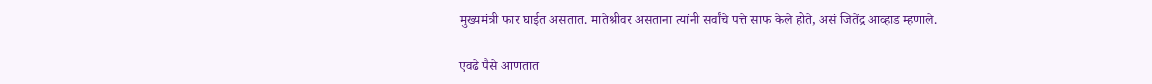मुख्यमंत्री फार घाईत असतात. मातेश्रीवर असताना त्यांनी सर्वांचे पत्ते साफ केले होते, असं जितेंद्र आव्हाड म्हणाले.

एवढे पैसे आणतात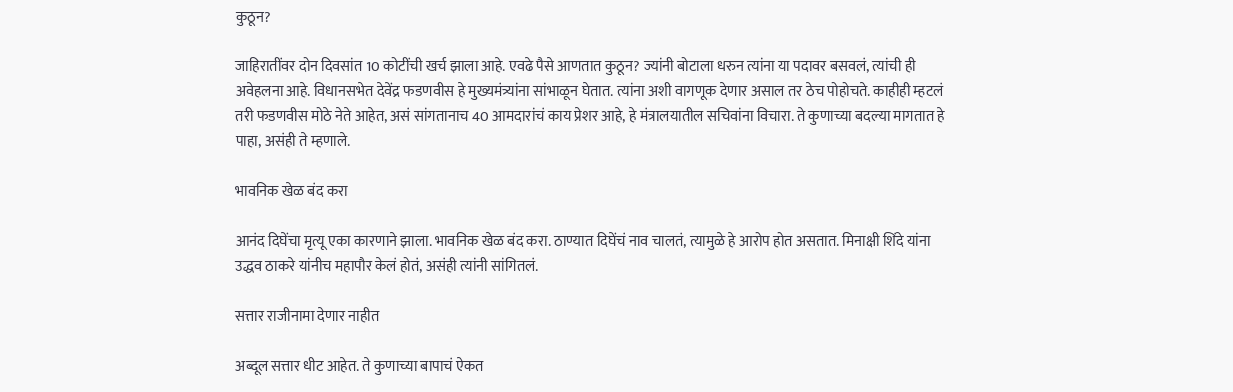कुठून?

जाहिरातींवर दोन दिवसांत 10 कोटींची खर्च झाला आहे. एवढे पैसे आणतात कुठून? ज्यांनी बोटाला धरुन त्यांना या पदावर बसवलं, त्यांची ही अवेहलना आहे. विधानसभेत देवेंद्र फडणवीस हे मुख्यमंत्र्यांना सांभाळून घेतात. त्यांना अशी वागणूक देणार असाल तर ठेच पोहोचते. काहीही म्हटलं तरी फडणवीस मोठे नेते आहेत, असं सांगतानाच 40 आमदारांचं काय प्रेशर आहे, हे मंत्रालयातील सचिवांना विचारा. ते कुणाच्या बदल्या मागतात हे पाहा, असंही ते म्हणाले.

भावनिक खेळ बंद करा

आनंद दिघेंचा मृत्यू एका कारणाने झाला. भावनिक खेळ बंद करा. ठाण्यात दिघेंचं नाव चालतं, त्यामुळे हे आरोप होत असतात. मिनाक्षी शिंदे यांना उद्धव ठाकरे यांनीच महापौर केलं होतं, असंही त्यांनी सांगितलं.

सत्तार राजीनामा देणार नाहीत

अब्दूल सत्तार धीट आहेत. ते कुणाच्या बापाचं ऐकत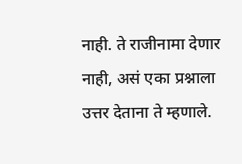नाही. ते राजीनामा देणार नाही, असं एका प्रश्नाला उत्तर देताना ते म्हणाले.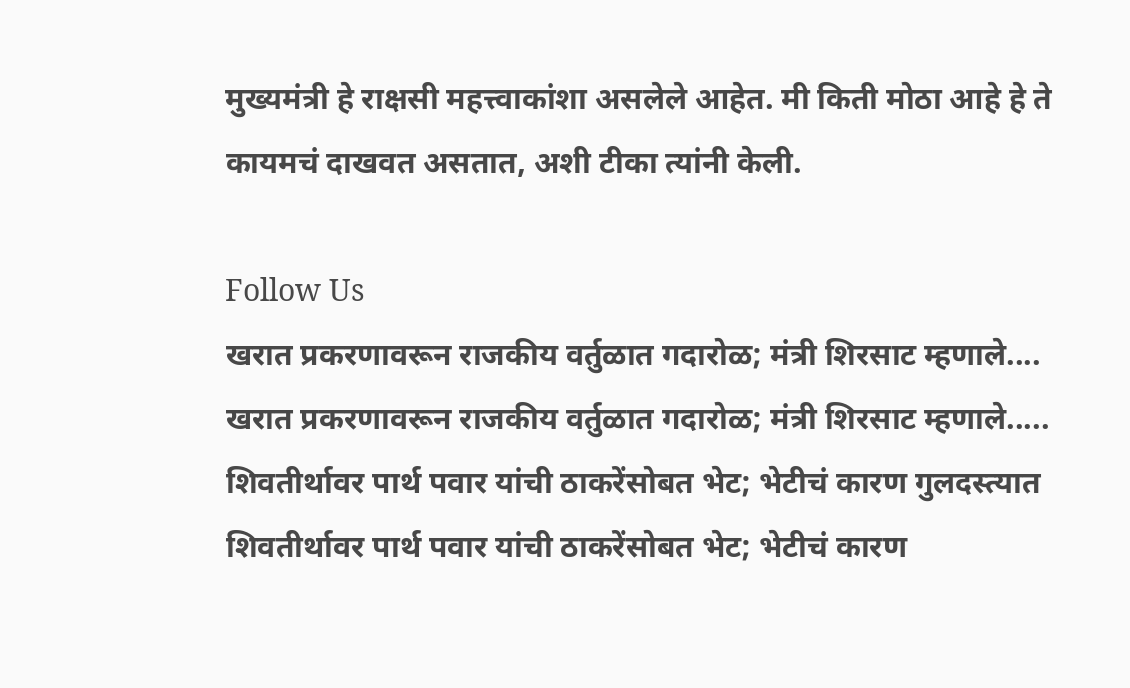मुख्यमंत्री हे राक्षसी महत्त्वाकांशा असलेले आहेत. मी किती मोठा आहे हे ते कायमचं दाखवत असतात, अशी टीका त्यांनी केली.

Follow Us
खरात प्रकरणावरून राजकीय वर्तुळात गदारोळ; मंत्री शिरसाट म्हणाले....
खरात प्रकरणावरून राजकीय वर्तुळात गदारोळ; मंत्री शिरसाट म्हणाले.....
शिवतीर्थावर पार्थ पवार यांची ठाकरेंसोबत भेट; भेटीचं कारण गुलदस्त्यात
शिवतीर्थावर पार्थ पवार यांची ठाकरेंसोबत भेट; भेटीचं कारण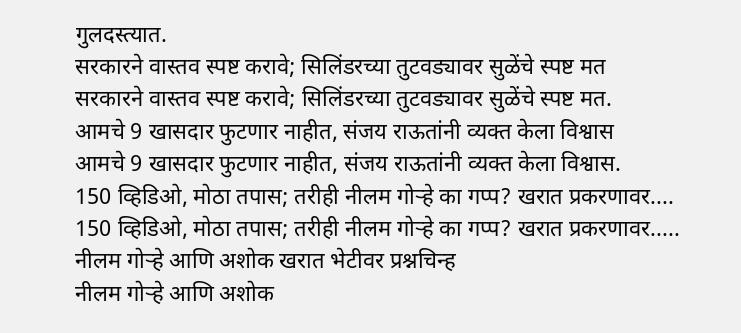गुलदस्त्यात.
सरकारने वास्तव स्पष्ट करावे; सिलिंडरच्या तुटवड्यावर सुळेंचे स्पष्ट मत
सरकारने वास्तव स्पष्ट करावे; सिलिंडरच्या तुटवड्यावर सुळेंचे स्पष्ट मत.
आमचे 9 खासदार फुटणार नाहीत, संजय राऊतांनी व्यक्त केला विश्वास
आमचे 9 खासदार फुटणार नाहीत, संजय राऊतांनी व्यक्त केला विश्वास.
150 व्हिडिओ, मोठा तपास; तरीही नीलम गोऱ्हे का गप्प? खरात प्रकरणावर....
150 व्हिडिओ, मोठा तपास; तरीही नीलम गोऱ्हे का गप्प? खरात प्रकरणावर.....
नीलम गोऱ्हे आणि अशोक खरात भेटीवर प्रश्नचिन्ह
नीलम गोऱ्हे आणि अशोक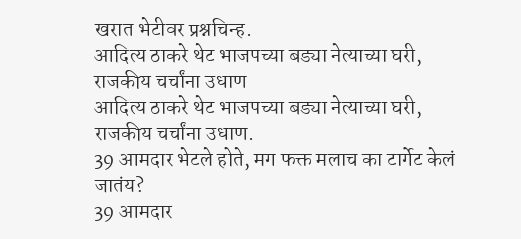खरात भेटीवर प्रश्नचिन्ह.
आदित्य ठाकरे थेट भाजपच्या बड्या नेत्याच्या घरी, राजकीय चर्चांना उधाण
आदित्य ठाकरे थेट भाजपच्या बड्या नेत्याच्या घरी, राजकीय चर्चांना उधाण.
39 आमदार भेटले होते, मग फक्त मलाच का टार्गेट केलं जातंय?
39 आमदार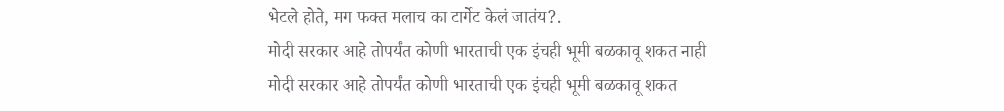भेटले होते, मग फक्त मलाच का टार्गेट केलं जातंय?.
मोदी सरकार आहे तोपर्यंत कोणी भारताची एक इंचही भूमी बळकावू शकत नाही
मोदी सरकार आहे तोपर्यंत कोणी भारताची एक इंचही भूमी बळकावू शकत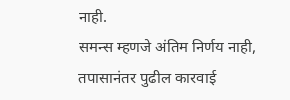नाही.
समन्स म्हणजे अंतिम निर्णय नाही, तपासानंतर पुढील कारवाई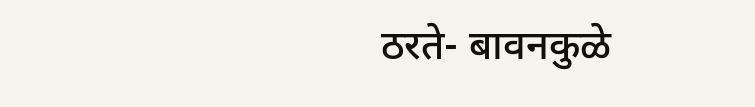ठरते- बावनकुळे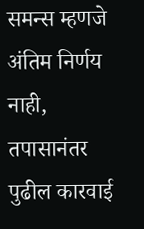समन्स म्हणजे अंतिम निर्णय नाही, तपासानंतर पुढील कारवाई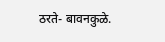ठरते- बावनकुळे.